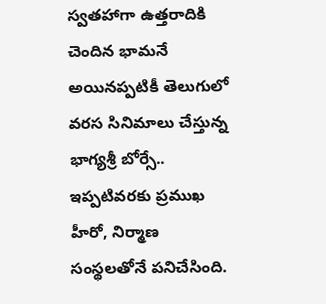స్వతహాగా ఉత్తరాదికి చెందిన భామనే అయినప్పటికీ తెలుగులో వరస సినిమాలు చేస్తున్న భాగ్యశ్రీ బోర్సే.. ఇప్పటివరకు ప్రముఖ హీరో, నిర్మాణ సంస్థలతోనే పనిచేసింది.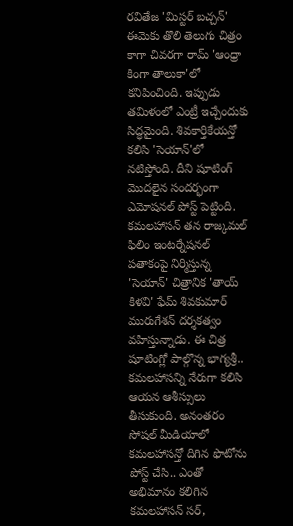రవితేజ 'మిస్టర్ బచ్చన్' ఈమెకు తొలి తెలుగు చిత్రం కాగా చివరగా రామ్ 'ఆంధ్రా కింగా తాలుకా'లో కనిపించింది. ఇప్పుడు తమిళంలో ఎంట్రీ ఇచ్చేందుకు సిద్ధమైంది. శివకార్తికేయన్తో కలిసి 'సెయాన్'లో నటిస్తోంది. దీని షూటింగ్ మొదలైన సందర్భంగా ఎమోషనల్ పోస్ట్ పెట్టింది.
కమలహాసన్ తన రాజ్కమల్ ఫిలిం ఇంటర్నేషనల్ పతాకంపై నిర్మిస్తున్న 'సెయాన్' చిత్రానిక 'తాయ్ కిళవి' ఫేమ్ శివకుమార్ మురుగేశన్ దర్శకత్వం వహిస్తున్నాడు. ఈ చిత్ర షూటింగ్లో పాల్గొన్న భాగ్యశ్రీ.. కమలహాసన్ని నేరుగా కలిసి ఆయన ఆశీస్సులు తీసుకుంది. అనంతరం సోషల్ మీడియాలో కమలహాసన్తో దిగిన ఫొటోను పోస్ట్ చేసి.. ఎంతో అభిమానం కలిగిన కమలహాసన్ సర్,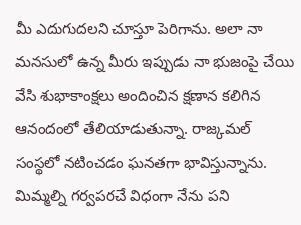మీ ఎదుగుదలని చూస్తూ పెరిగాను. అలా నా మనసులో ఉన్న మీరు ఇప్పుడు నా భుజంపై చేయి వేసి శుభాకాంక్షలు అందించిన క్షణాన కలిగిన ఆనందంలో తేలియాడుతున్నా. రాజ్కమల్ సంస్థలో నటించడం ఘనతగా భావిస్తున్నాను. మిమ్మల్ని గర్వపరచే విధంగా నేను పని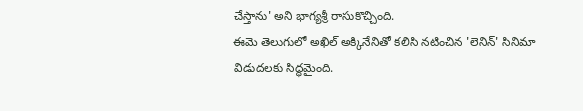చేస్తాను' అని భాగ్యశ్రీ రాసుకొచ్చింది.
ఈమె తెలుగులో అఖిల్ అక్కినేనితో కలిసి నటించిన 'లెనిన్' సినిమా విడుదలకు సిద్ధమైంది.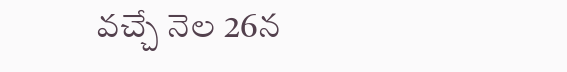వచ్చే నెల 26న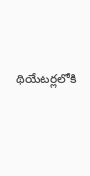థియేటర్లలోకి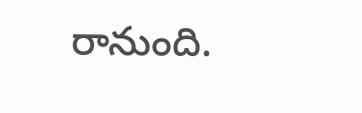రానుంది.